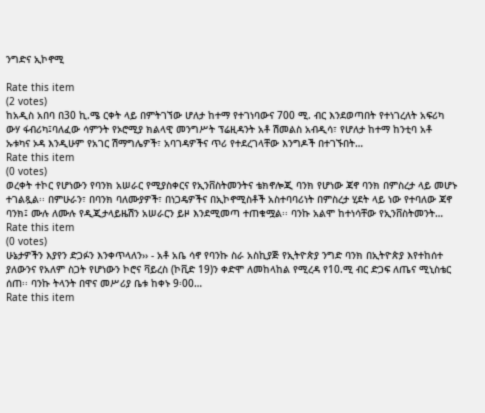ንግድና ኢኮኖሚ

Rate this item
(2 votes)
ከአዲስ አበባ በ30 ኪ.ሜ ርቀት ላይ በምትገኘው ሆለታ ከተማ የተገነባውና 700 ሚ. ብር እንደወጣበት የተነገረለት አፍሪካ ውሃ ፋብሪካ፤ባለፈው ሳምንት የኦሮሚያ ክልላዊ መንግሥት ፕሬዚዳንት አቶ ሽመልስ አብዲሳ፣ የሆለታ ከተማ ከንቲባ አቶ ኡቱካና ኦዳ እንዲሁም የአገር ሽማግሌዎች፣ አባገዳዎችና ጥሪ የተደረገላቸው እንግዶች በተገኙበት…
Rate this item
(0 votes)
ወረቀት ተኮር የሆነውን የባንክ አሠራር የሚያስቀርና የኢንቨስትመንትና ቴክኖሎጂ ባንክ የሆነው ጃኖ ባንክ በምስረታ ላይ መሆኑ ተገልጿል፡፡ በምሁራን፣ በባንክ ባለሙያዎች፣ በነጋዴዎችና በኢኮኖሚስቶች አስተባባሪነት በምስረታ ሂደት ላይ ነው የተባለው ጃኖ ባንክ፤ ሙሉ ለሙሉ የዲጂታላይዜሽን አሠራርን ይዞ እንደሚመጣ ተጠቁሟል፡፡ ባንኩ አልሞ ከተነሳቸው የኢንቨስትመንት…
Rate this item
(0 votes)
ሁኔታዎችን እያየን ድጋፉን እንቀጥላለን›› - አቶ አቤ ሳኖ የባንኩ ስራ አስኪያጅ የኢትዮጵያ ንግድ ባንክ በኢትዮጵያ እየተከሰተ ያለውንና የአለም ስጋት የሆነውን ኮሮና ቫይረስ (ኮቪድ 19)ን ቀድሞ ለመከላከል የሚረዳ የ10.ሚ ብር ድጋፍ ለጤና ሚኒስቴር ሰጠ፡፡ ባንኩ ትላንት በዋና መሥሪያ ቤቱ ከቀኑ 9፡00…
Rate this item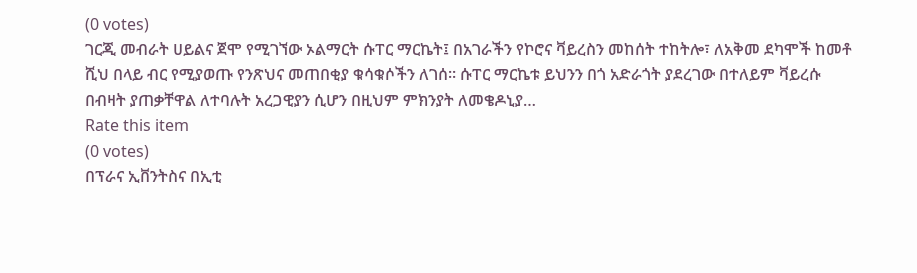(0 votes)
ገርጂ መብራት ሀይልና ጀሞ የሚገኘው ኦልማርት ሱፐር ማርኬት፤ በአገራችን የኮሮና ቫይረስን መከሰት ተከትሎ፣ ለአቅመ ደካሞች ከመቶ ሺህ በላይ ብር የሚያወጡ የንጽህና መጠበቂያ ቁሳቁሶችን ለገሰ፡፡ ሱፐር ማርኬቱ ይህንን በጎ አድራጎት ያደረገው በተለይም ቫይረሱ በብዛት ያጠቃቸዋል ለተባሉት አረጋዊያን ሲሆን በዚህም ምክንያት ለመቄዶኒያ…
Rate this item
(0 votes)
በፕራና ኢቨንትስና በኢቲ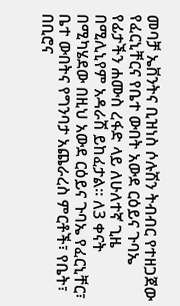መባቻ ኤቨንትና ቢዝነስ ሶሉሽን ትብብር የተዘጋጀው የፈርኒቸርና የቤተ ውበት አውደ ርዕይና ጉባኤ የፊታችን ሐሙስ ረፋድ ላይ ለሁለተኛ ጊዜ በሚሊኒየም አዳራሽ ይከፈታል፡፡ ለ3 ቀናት በሚካሄደው በዚህ አውደ ርዕይና ጉባኤ የፈርኒቸር፣ ቤተ ውበትና የግንባታ አጨራረስ ምርቶች፣ የቤት፣ በቢሮና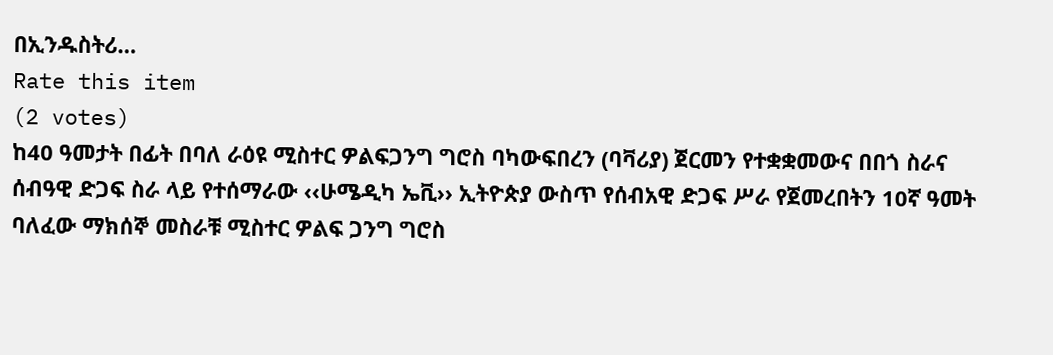በኢንዱስትሪ…
Rate this item
(2 votes)
ከ40 ዓመታት በፊት በባለ ራዕዩ ሚስተር ዎልፍጋንግ ግሮስ ባካውፍበረን (ባቫሪያ) ጀርመን የተቋቋመውና በበጎ ስራና ሰብዓዊ ድጋፍ ስራ ላይ የተሰማራው ‹‹ሁሜዲካ ኤቪ›› ኢትዮጵያ ውስጥ የሰብአዊ ድጋፍ ሥራ የጀመረበትን 10ኛ ዓመት ባለፈው ማክሰኞ መስራቹ ሚስተር ዎልፍ ጋንግ ግሮስ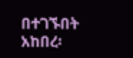በተገኙበት አከበረ፡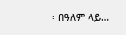፡ በዓለም ላይ…